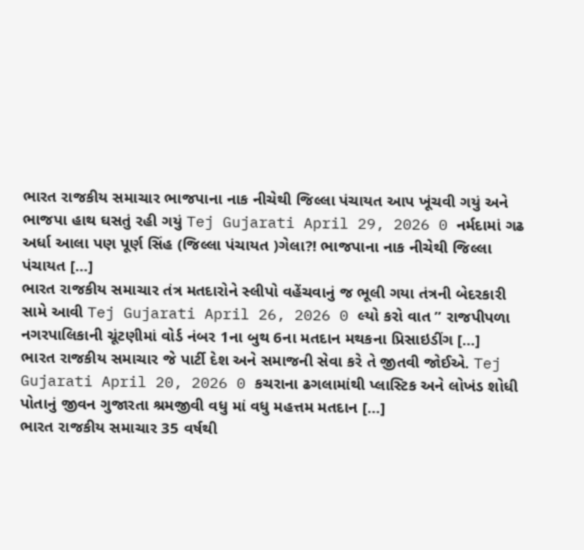ભારત રાજકીય સમાચાર ભાજપાના નાક નીચેથી જિલ્લા પંચાયત આપ ખૂંચવી ગયું અને ભાજપા હાથ ઘસતું રહી ગયું Tej Gujarati April 29, 2026 0 નર્મદામાં ગઢ અર્ધા આલા પણ પૂર્ણ સિંહ (જિલ્લા પંચાયત )ગેલા?! ભાજપાના નાક નીચેથી જિલ્લા પંચાયત […]
ભારત રાજકીય સમાચાર તંત્ર મતદારોને સ્લીપો વહેંચવાનું જ ભૂલી ગયા તંત્રની બેદરકારી સામે આવી Tej Gujarati April 26, 2026 0 લ્યો કરો વાત ” રાજપીપળા નગરપાલિકાની ચૂંટણીમાં વોર્ડ નંબર 1ના બુથ 6ના મતદાન મથકના પ્રિસાઇડીંગ […]
ભારત રાજકીય સમાચાર જે પાર્ટી દેશ અને સમાજની સેવા કરે તે જીતવી જોઈએ. Tej Gujarati April 20, 2026 0 કચરાના ઢગલામાંથી પ્લાસ્ટિક અને લોખંડ શોધી પોતાનું જીવન ગુજારતા શ્રમજીવી વધુ માં વધુ મહત્તમ મતદાન […]
ભારત રાજકીય સમાચાર 35 વર્ષથી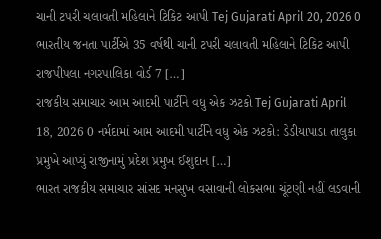ચાની ટપરી ચલાવતી મહિલાને ટિકિટ આપી Tej Gujarati April 20, 2026 0 ભારતીય જનતા પાર્ટીએ 35 વર્ષથી ચાની ટપરી ચલાવતી મહિલાને ટિકિટ આપી રાજપીપલા નગરપાલિકા વોર્ડ 7 […]
રાજકીય સમાચાર આમ આદમી પાર્ટીને વધુ એક ઝટકો Tej Gujarati April 18, 2026 0 નર્મદામાં આમ આદમી પાર્ટીને વધુ એક ઝટકો: ડેડીયાપાડા તાલુકા પ્રમુખે આપ્યું રાજીનામું પ્રદેશ પ્રમુખ ઈશુદાન […]
ભારત રાજકીય સમાચાર સાંસદ મનસુખ વસાવાની લોકસભા ચૂંટણી નહીં લડવાની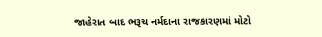જાહેરાત બાદ ભરૂચ નર્મદાના રાજકારણમાં મોટો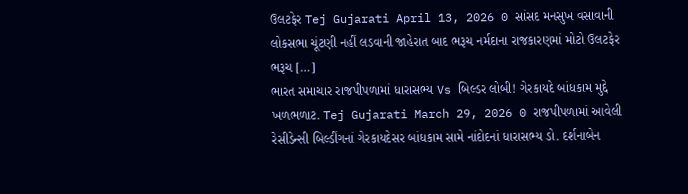ઉલટફેર Tej Gujarati April 13, 2026 0 સાંસદ મનસુખ વસાવાની લોકસભા ચૂંટણી નહીં લડવાની જાહેરાત બાદ ભરૂચ નર્મદાના રાજકારણમાં મોટો ઉલટફેર ભરૂચ […]
ભારત સમાચાર રાજપીપળામાં ધારાસભ્ય Vs બિલ્ડર લોબી! ગેરકાયદે બાંધકામ મુદ્દે ખળભળાટ. Tej Gujarati March 29, 2026 0 રાજપીપળામાં આવેલી રેસીડેન્સી બિલ્ડીંગનાં ગેરકાયદેસર બાંધકામ સામે નાંદોદનાં ધારાસભ્ય ડો. દર્શનાબેન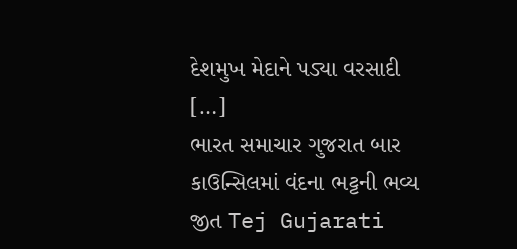દેશમુખ મેદાને પડ્યા વરસાદી […]
ભારત સમાચાર ગુજરાત બાર કાઉન્સિલમાં વંદના ભટ્ટની ભવ્ય જીત Tej Gujarati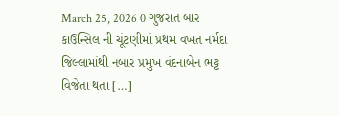March 25, 2026 0 ગુજરાત બાર કાઉન્સિલ ની ચૂંટણીમાં પ્રથમ વખત નર્મદા જિલ્લામાંથી નબાર પ્રમુખ વંદનાબેન ભટ્ટ વિજેતા થતા […]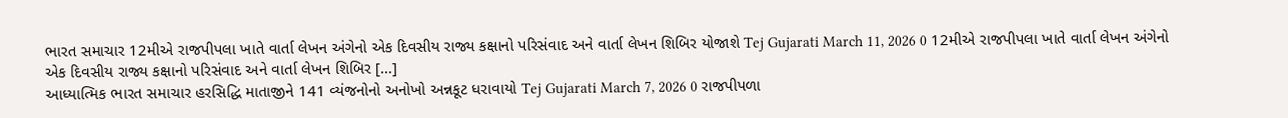ભારત સમાચાર 12મીએ રાજપીપલા ખાતે વાર્તા લેખન અંગેનો એક દિવસીય રાજ્ય કક્ષાનો પરિસંવાદ અને વાર્તા લેખન શિબિર યોજાશે Tej Gujarati March 11, 2026 0 12મીએ રાજપીપલા ખાતે વાર્તા લેખન અંગેનો એક દિવસીય રાજ્ય કક્ષાનો પરિસંવાદ અને વાર્તા લેખન શિબિર […]
આધ્યાત્મિક ભારત સમાચાર હરસિદ્ધિ માતાજીને 141 વ્યંજનોનો અનોખો અન્નકૂટ ધરાવાયો Tej Gujarati March 7, 2026 0 રાજપીપળા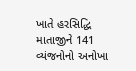ખાતે હરસિદ્ધિ માતાજીને 141 વ્યંજનોનો અનોખા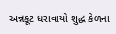અન્નકૂટ ધરાવાયો શુદ્ધ કેળના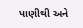પાણીથી અને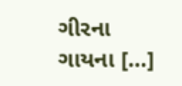ગીરના ગાયના […]